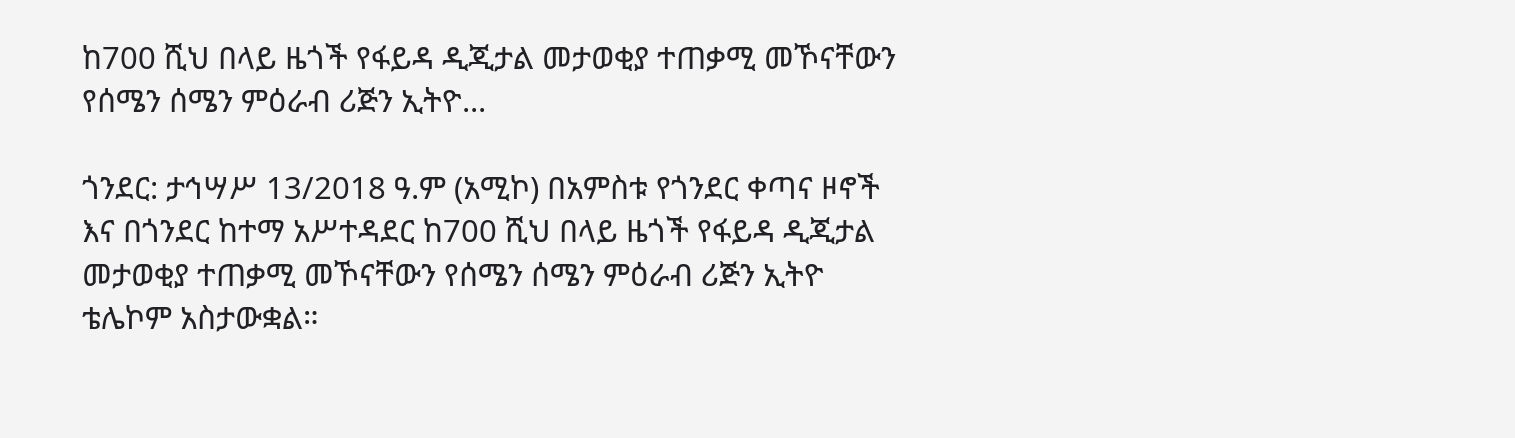ከ700 ሺህ በላይ ዜጎች የፋይዳ ዲጂታል መታወቂያ ተጠቃሚ መኾናቸውን የሰሜን ሰሜን ምዕራብ ሪጅን ኢትዮ...

ጎንደር: ታኅሣሥ 13/2018 ዓ.ም (አሚኮ) በአምስቱ የጎንደር ቀጣና ዞኖች እና በጎንደር ከተማ አሥተዳደር ከ700 ሺህ በላይ ዜጎች የፋይዳ ዲጂታል መታወቂያ ተጠቃሚ መኾናቸውን የሰሜን ሰሜን ምዕራብ ሪጅን ኢትዮ ቴሌኮም አስታውቋል።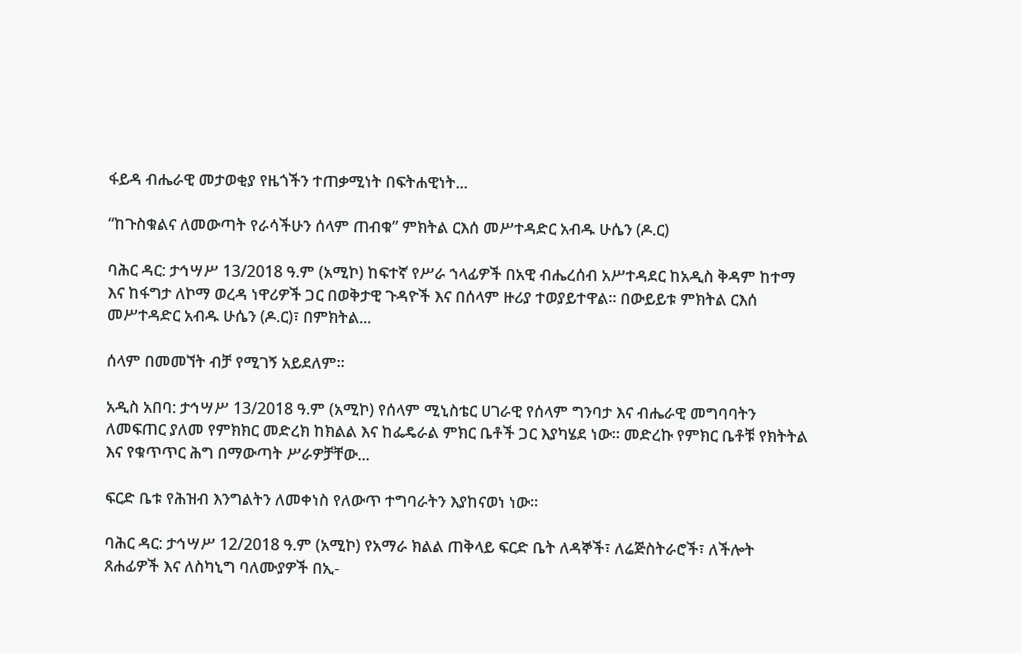ፋይዳ ብሔራዊ መታወቂያ የዜጎችን ተጠቃሚነት በፍትሐዊነት...

“ከጉስቁልና ለመውጣት የራሳችሁን ሰላም ጠብቁ” ምክትል ርእሰ መሥተዳድር አብዱ ሁሴን (ዶ.ር)

ባሕር ዳር: ታኅሣሥ 13/2018 ዓ.ም (አሚኮ) ከፍተኛ የሥራ ኀላፊዎች በአዊ ብሔረሰብ አሥተዳደር ከአዲስ ቅዳም ከተማ እና ከፋግታ ለኮማ ወረዳ ነዋሪዎች ጋር በወቅታዊ ጉዳዮች እና በሰላም ዙሪያ ተወያይተዋል። በውይይቱ ምክትል ርእሰ መሥተዳድር አብዱ ሁሴን (ዶ.ር)፣ በምክትል...

ሰላም በመመኘት ብቻ የሚገኝ አይደለም።

አዲስ አበባ: ታኅሣሥ 13/2018 ዓ.ም (አሚኮ) የሰላም ሚኒስቴር ሀገራዊ የሰላም ግንባታ እና ብሔራዊ መግባባትን ለመፍጠር ያለመ የምክክር መድረክ ከክልል እና ከፌዴራል ምክር ቤቶች ጋር እያካሄደ ነው። መድረኩ የምክር ቤቶቹ የክትትል እና የቁጥጥር ሕግ በማውጣት ሥራዎቻቸው...

ፍርድ ቤቱ የሕዝብ እንግልትን ለመቀነስ የለውጥ ተግባራትን እያከናወነ ነው።

ባሕር ዳር: ታኅሣሥ 12/2018 ዓ.ም (አሚኮ) የአማራ ክልል ጠቅላይ ፍርድ ቤት ለዳኞች፣ ለሬጅስትራሮች፣ ለችሎት ጸሐፊዎች እና ለስካኒግ ባለሙያዎች በኢ-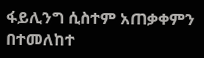ፋይሊንግ ሲስተም አጠቃቀምን በተመለከተ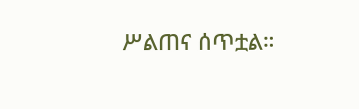ሥልጠና ሰጥቷል።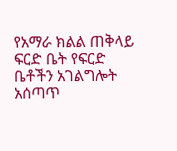የአማራ ክልል ጠቅላይ ፍርድ ቤት የፍርድ ቤቶችን አገልግሎት አሰጣጥ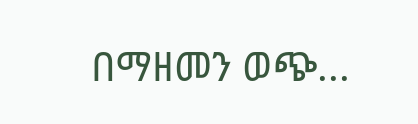በማዘመን ወጭ...